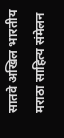सातवे अखिल भारतीय मराठा साहित्य संमेलन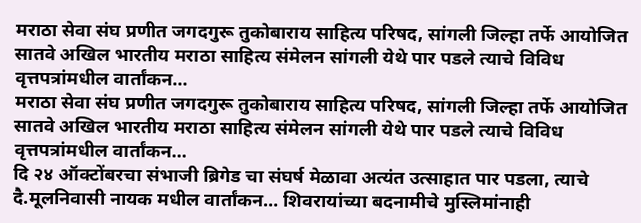मराठा सेवा संघ प्रणीत जगदगुरू तुकोबाराय साहित्य परिषद, सांगली जिल्हा तर्फे आयोजित सातवे अखिल भारतीय मराठा साहित्य संमेलन सांगली येथे पार पडले त्याचे विविध वृत्तपत्रांमधील वार्तांकन…
मराठा सेवा संघ प्रणीत जगदगुरू तुकोबाराय साहित्य परिषद, सांगली जिल्हा तर्फे आयोजित सातवे अखिल भारतीय मराठा साहित्य संमेलन सांगली येथे पार पडले त्याचे विविध वृत्तपत्रांमधील वार्तांकन…
दि २४ ऑक्टोंबरचा संभाजी ब्रिगेड चा संघर्ष मेळावा अत्यंत उत्साहात पार पडला, त्याचे दै.मूलनिवासी नायक मधील वार्तांकन… शिवरायांच्या बदनामीचे मुस्लिमांनाही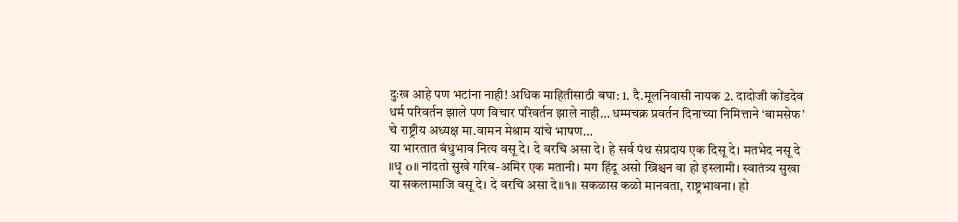दुःख आहे पण भटांना नाही! अधिक माहितीसाठी बघा: 1. दै.मूलनिवासी नायक 2. दादोजी कोंडदेव
धर्म परिवर्तन झाले पण विचार परिवर्तन झाले नाही… धम्मचक्र प्रवर्तन दिनाच्या निमित्ताने ‘बामसेफ’ चे राष्ट्रीय अध्यक्ष मा.वामन मेश्राम यांचे भाषण…
या भारतात बंधुभाव नित्य वसू दे। दे वरचि असा दे। हे सर्व पंथ संप्रदाय एक दिसू दे। मतभेद नसू दे ॥धृ o॥ नांदतो सुखे गरिब-अमिर एक मतानी। मग हिंदू असो ख्रिश्चन वा हो इस्लामी। स्वातंत्र्य सुखा या सकलामाजि वसू दे। दे वरचि असा दे॥१॥ सकळास कळो मानवता, राष्ट्रभावना। हो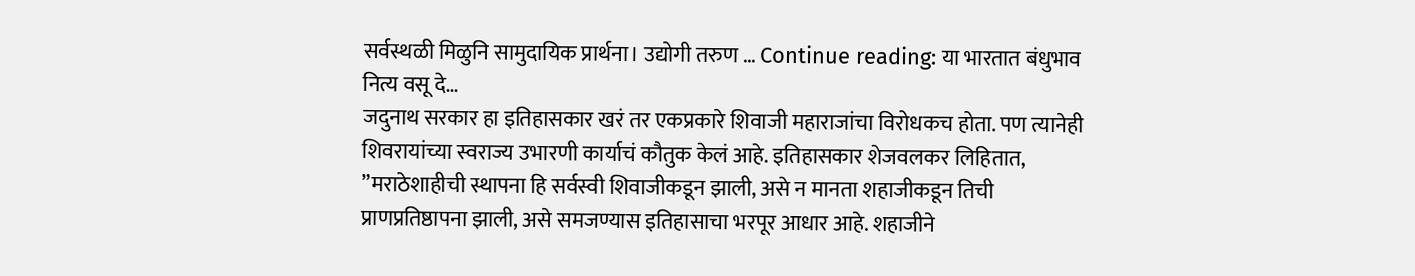सर्वस्थळी मिळुनि सामुदायिक प्रार्थना। उद्योगी तरुण … Continue reading: या भारतात बंधुभाव नित्य वसू दे…
जदुनाथ सरकार हा इतिहासकार खरं तर एकप्रकारे शिवाजी महाराजांचा विरोधकच होता. पण त्यानेही शिवरायांच्या स्वराज्य उभारणी कार्याचं कौतुक केलं आहे. इतिहासकार शेजवलकर लिहितात, ”मराठेशाहीची स्थापना हि सर्वस्वी शिवाजीकडून झाली, असे न मानता शहाजीकडून तिची प्राणप्रतिष्ठापना झाली, असे समजण्यास इतिहासाचा भरपूर आधार आहे. शहाजीने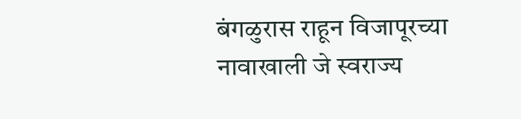बंगळुरास राहून विजापूरच्या नावाखाली जे स्वराज्य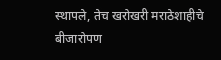स्थापले, तेच खरोखरी मराठेशाहीचे बीजारोपण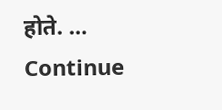होते. … Continue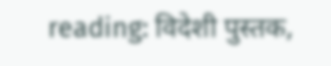reading: विदेशी पुस्तक,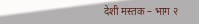देशी मस्तक – भाग २